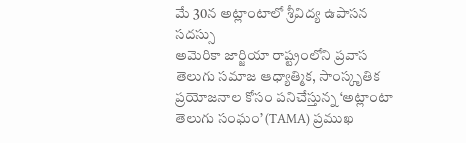మే 30న అట్లాంటాలో శ్రీవిద్య ఉపాసన సదస్సు
అమెరికా జార్జియా రాష్ట్రంలోని ప్రవాస తెలుగు సమాజ ఆధ్యాత్మిక, సాంస్కృతిక ప్రయోజనాల కోసం పనిచేస్తున్న ‘అట్లాంటా తెలుగు సంఘం’ (TAMA) ప్రముఖ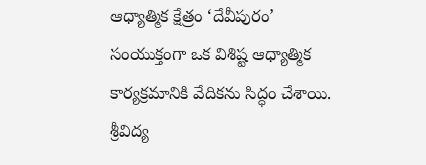ఆధ్యాత్మిక క్షేత్రం ‘దేవీపురం’ సంయుక్తంగా ఒక విశిష్ట ఆధ్యాత్మిక కార్యక్రమానికి వేదికను సిద్ధం చేశాయి. శ్రీవిద్య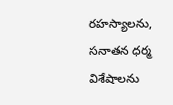రహస్యాలను, సనాతన ధర్మ విశేషాలను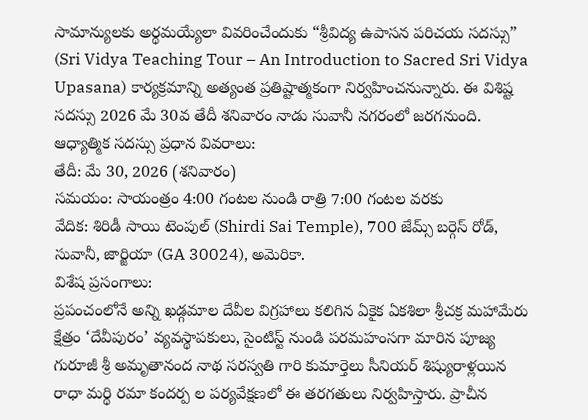సామాన్యులకు అర్థమయ్యేలా వివరించేందుకు “శ్రీవిద్య ఉపాసన పరిచయ సదస్సు” (Sri Vidya Teaching Tour – An Introduction to Sacred Sri Vidya Upasana) కార్యక్రమాన్ని అత్యంత ప్రతిష్టాత్మకంగా నిర్వహించనున్నారు. ఈ విశిష్ట సదస్సు 2026 మే 30వ తేదీ శనివారం నాడు సువానీ నగరంలో జరగనుంది.
ఆధ్యాత్మిక సదస్సు ప్రధాన వివరాలు:
తేదీ: మే 30, 2026 (శనివారం)
సమయం: సాయంత్రం 4:00 గంటల నుండి రాత్రి 7:00 గంటల వరకు
వేదిక: శిరిడీ సాయి టెంపుల్ (Shirdi Sai Temple), 700 జేమ్స్ బర్గెస్ రోడ్, సువానీ, జార్జియా (GA 30024), అమెరికా.
విశేష ప్రసంగాలు:
ప్రపంచంలోనే అన్ని ఖడ్గమాల దేవీల విగ్రహాలు కలిగిన ఏకైక ఏకశిలా శ్రీచక్ర మహామేరు క్షేత్రం ‘దేవీపురం’ వ్యవస్థాపకులు, సైంటిస్ట్ నుండి పరమహంసగా మారిన పూజ్య గురూజీ శ్రీ అమృతానంద నాథ సరస్వతి గారి కుమార్తెలు సీనియర్ శిష్యురాళ్లయిన రాధా మర్థి రమా కందర్ప ల పర్యవేక్షణలో ఈ తరగతులు నిర్వహిస్తారు. ప్రాచీన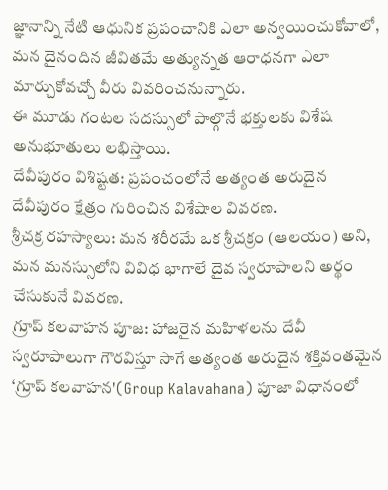జ్ఞానాన్ని నేటి ఆధునిక ప్రపంచానికి ఎలా అన్వయించుకోవాలో, మన దైనందిన జీవితమే అత్యున్నత ఆరాధనగా ఎలా మార్చుకోవచ్చో వీరు వివరించనున్నారు.
ఈ మూడు గంటల సదస్సులో పాల్గొనే భక్తులకు విశేష అనుభూతులు లభిస్తాయి.
దేవీపురం విశిష్టత: ప్రపంచంలోనే అత్యంత అరుదైన దేవీపురం క్షేత్రం గురించిన విశేషాల వివరణ.
శ్రీచక్ర రహస్యాలు: మన శరీరమే ఒక శ్రీచక్రం (ఆలయం) అని, మన మనస్సులోని వివిధ భాగాలే దైవ స్వరూపాలని అర్థం చేసుకునే వివరణ.
గ్రూప్ కలవాహన పూజ: హాజరైన మహిళలను దేవీ స్వరూపాలుగా గౌరవిస్తూ సాగే అత్యంత అరుదైన శక్తివంతమైన ‘గ్రూప్ కలవాహన'(Group Kalavahana) పూజా విధానంలో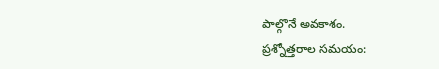పాల్గొనే అవకాశం.
ప్రశ్నోత్తరాల సమయం: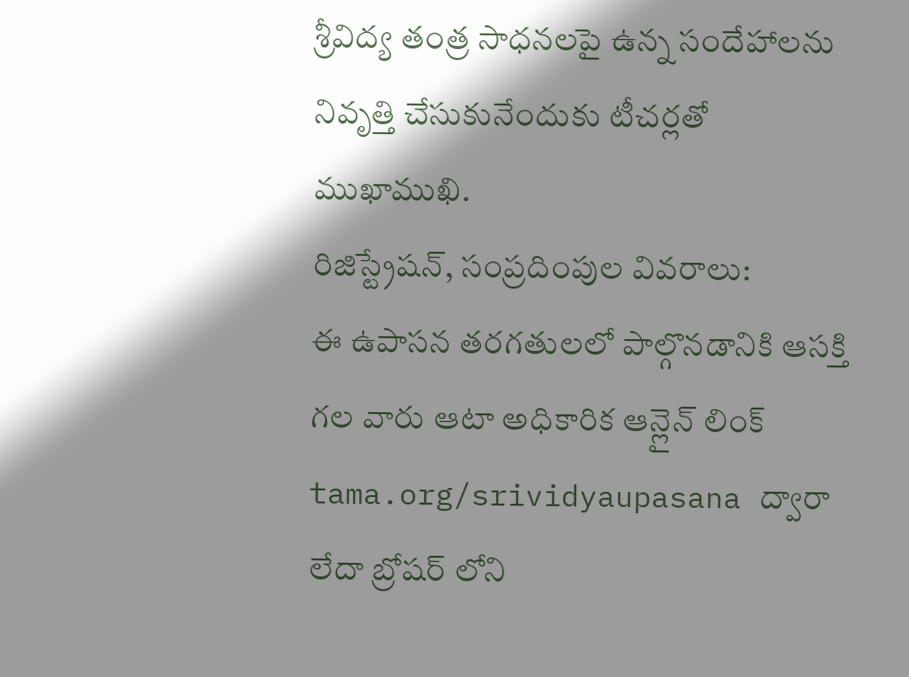శ్రీవిద్య తంత్ర సాధనలపై ఉన్న సందేహాలను నివృత్తి చేసుకునేందుకు టీచర్లతో ముఖాముఖి.
రిజిస్ట్రేషన్, సంప్రదింపుల వివరాలు:
ఈ ఉపాసన తరగతులలో పాల్గొనడానికి ఆసక్తి గల వారు ఆటా అధికారిక ఆన్లైన్ లింక్ tama.org/srividyaupasana ద్వారా లేదా బ్రోషర్ లోని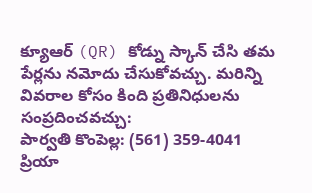క్యూఆర్ (QR) కోడ్ను స్కాన్ చేసి తమ పేర్లను నమోదు చేసుకోవచ్చు. మరిన్ని వివరాల కోసం కింది ప్రతినిధులను సంప్రదించవచ్చు:
పార్వతి కొంపెల్ల: (561) 359-4041
ప్రియా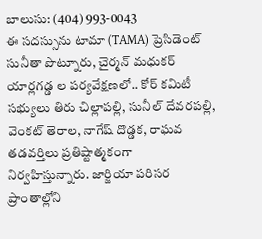బాలుసు: (404) 993-0043
ఈ సదస్సును టామా (TAMA) ప్రెసిడెంట్ సునీతా పొట్నూరు, చైర్మన్ మధుకర్ యార్లగడ్డ ల పర్యవేక్షణలో.. కోర్ కమిటీ సభ్యులు తిరు చిల్లాపల్లి, సునీల్ దేవరపల్లి, వెంకట్ తెరాల, నాగేష్ దొడ్డక, రాఘవ తడవర్తిలు ప్రతిష్టాత్మకంగా నిర్వహిస్తున్నారు. జార్జియా పరిసర ప్రాంతాల్లోని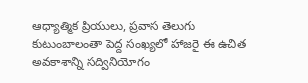ఆధ్యాత్మిక ప్రియులు, ప్రవాస తెలుగు కుటుంబాలంతా పెద్ద సంఖ్యలో హాజరై ఈ ఉచిత అవకాశాన్ని సద్వినియోగం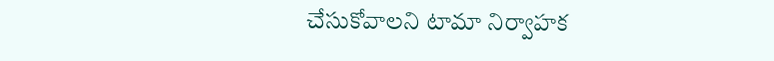చేసుకోవాలని టామా నిర్వాహక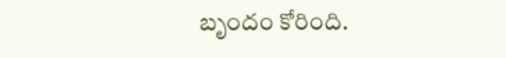బృందం కోరింది.